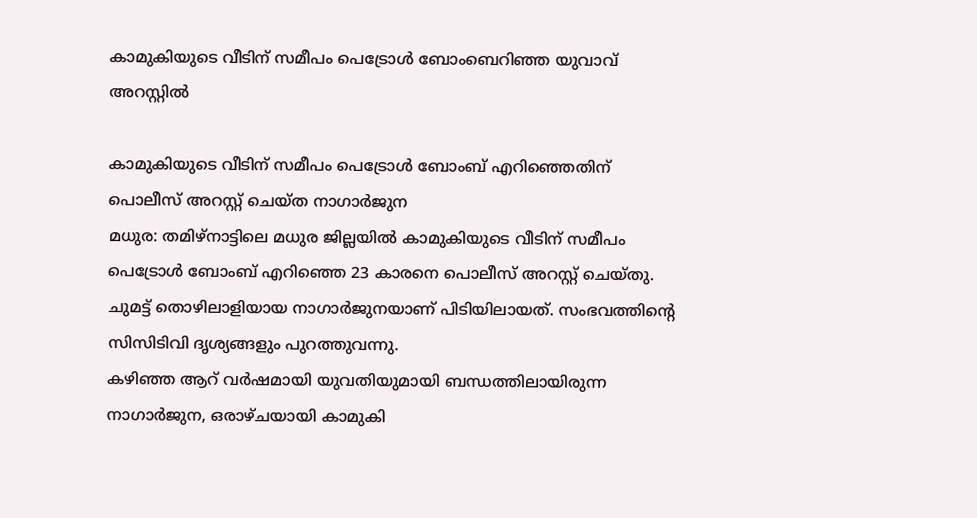കാമുകിയുടെ വീടിന് സമീപം പെട്രോൾ ബോംബെറിഞ്ഞ യുവാവ് അറസ്റ്റിൽ

കാമുകിയുടെ വീടിന് സമീപം പെട്രോൾ ബോംബ് എറിഞ്ഞെതിന് പൊലീസ് അറസ്റ്റ് ചെയ്ത നാഗാർജുന
മധുര: തമിഴ്നാട്ടിലെ മധുര ജില്ലയിൽ കാമുകിയുടെ വീടിന് സമീപം പെട്രോൾ ബോംബ് എറിഞ്ഞെ 23 കാരനെ പൊലീസ് അറസ്റ്റ് ചെയ്തു. ചുമട്ട് തൊഴിലാളിയായ നാഗാർജുനയാണ് പിടിയിലായത്. സംഭവത്തിന്റെ സിസിടിവി ദൃശ്യങ്ങളും പുറത്തുവന്നു.
കഴിഞ്ഞ ആറ് വർഷമായി യുവതിയുമായി ബന്ധത്തിലായിരുന്ന നാഗാർജുന, ഒരാഴ്ചയായി കാമുകി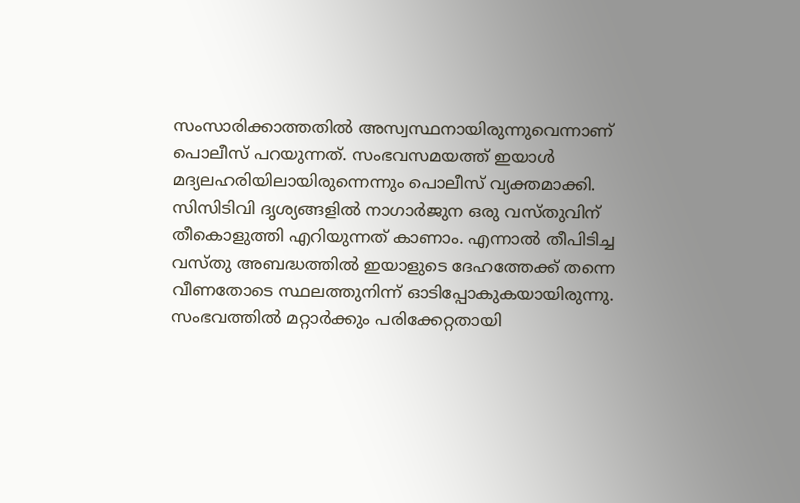സംസാരിക്കാത്തതിൽ അസ്വസ്ഥനായിരുന്നുവെന്നാണ് പൊലീസ് പറയുന്നത്. സംഭവസമയത്ത് ഇയാൾ മദ്യലഹരിയിലായിരുന്നെന്നും പൊലീസ് വ്യക്തമാക്കി.
സിസിടിവി ദൃശ്യങ്ങളിൽ നാഗാർജുന ഒരു വസ്തുവിന് തീകൊളുത്തി എറിയുന്നത് കാണാം. എന്നാൽ തീപിടിച്ച വസ്തു അബദ്ധത്തിൽ ഇയാളുടെ ദേഹത്തേക്ക് തന്നെ വീണതോടെ സ്ഥലത്തുനിന്ന് ഓടിപ്പോകുകയായിരുന്നു.
സംഭവത്തിൽ മറ്റാർക്കും പരിക്കേറ്റതായി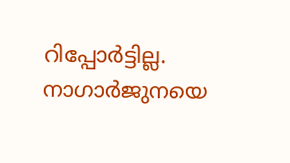റിപ്പോർട്ടില്ല. നാഗാർജുനയെ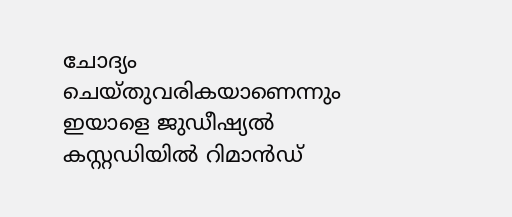ചോദ്യം ചെയ്തുവരികയാണെന്നും ഇയാളെ ജുഡീഷ്യൽ കസ്റ്റഡിയിൽ റിമാൻഡ്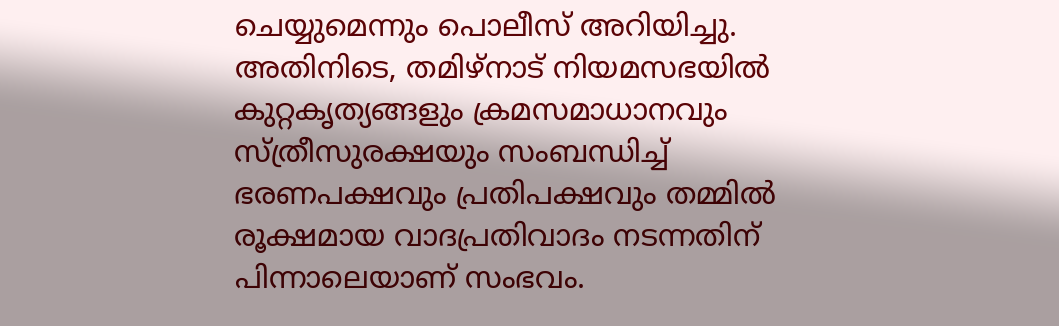ചെയ്യുമെന്നും പൊലീസ് അറിയിച്ചു.
അതിനിടെ, തമിഴ്നാട് നിയമസഭയിൽ കുറ്റകൃത്യങ്ങളും ക്രമസമാധാനവും സ്ത്രീസുരക്ഷയും സംബന്ധിച്ച് ഭരണപക്ഷവും പ്രതിപക്ഷവും തമ്മിൽ രൂക്ഷമായ വാദപ്രതിവാദം നടന്നതിന് പിന്നാലെയാണ് സംഭവം.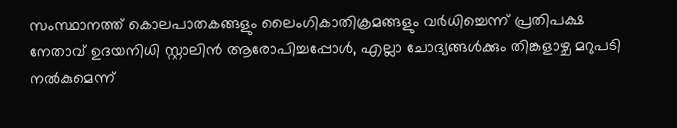സംസ്ഥാനത്ത് കൊലപാതകങ്ങളും ലൈംഗികാതിക്രമങ്ങളും വർധിച്ചെന്ന് പ്രതിപക്ഷ നേതാവ് ഉദയനിധി സ്റ്റാലിൻ ആരോപിച്ചപ്പോൾ, എല്ലാ ചോദ്യങ്ങൾക്കും തിങ്കളാഴ്ച മറുപടി നൽകുമെന്ന്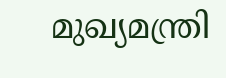മുഖ്യമന്ത്രി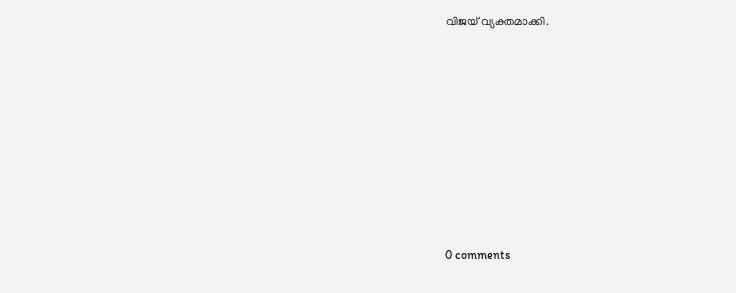വിജയ് വ്യക്തമാക്കി.









0 comments